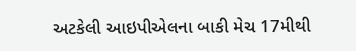અટકેલી આઇપીએલના બાકી મેચ 17મીથી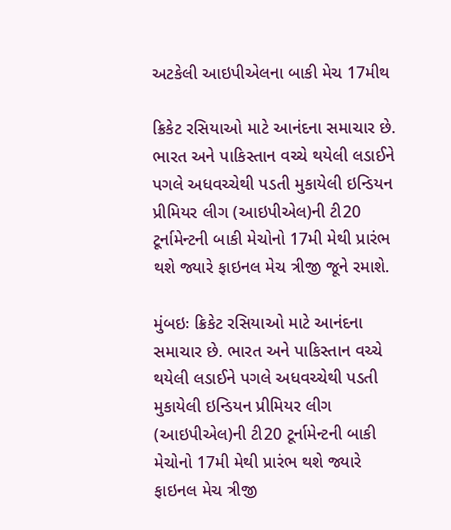અટકેલી આઇપીએલના બાકી મેચ 17મીથ

ક્રિકેટ રસિયાઓ માટે આનંદના સમાચાર છે. ભારત અને પાકિસ્તાન વચ્ચે થયેલી લડાઈને પગલે અધવચ્ચેથી પડતી મુકાયેલી ઇન્ડિયન પ્રીમિયર લીગ (આઇપીએલ)ની ટી20 ટૂર્નામેન્ટની બાકી મેચોનો 17મી મેથી પ્રારંભ થશે જ્યારે ફાઇનલ મેચ ત્રીજી જૂને રમાશે.

મુંબઇઃ ક્રિકેટ રસિયાઓ માટે આનંદના સમાચાર છે. ભારત અને પાકિસ્તાન વચ્ચે થયેલી લડાઈને પગલે અધવચ્ચેથી પડતી મુકાયેલી ઇન્ડિયન પ્રીમિયર લીગ (આઇપીએલ)ની ટી20 ટૂર્નામેન્ટની બાકી મેચોનો 17મી મેથી પ્રારંભ થશે જ્યારે ફાઇનલ મેચ ત્રીજી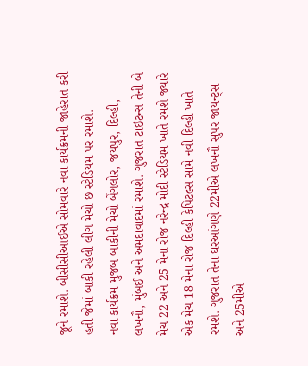જૂને રમાશે. બીસીસીઆઈએ સોમવારે નવા કાર્યક્રમની જાહેરાત કરી હતી જેમાં બાકી રહેલી લીગ મેચો છ સ્ટેડિયમ પર રમાશે.
નવા કાર્યક્રમ મુજબ બાકીની મેચો બેંગલોર, જયપુર, દિલ્હી, લખનૌ, મુંબઈ અને અમદાવાદમાં રમાશે. ગુજરાત ટાઇટન્સ તેની બે મેચ 22 અને 25 મેના રોજ નરેન્દ્ર મોદી સ્ટેડિયમ ખાતે રમશે જ્યારે એક મેચ 18 મેના રોજ દિલ્હી કેપિટલ્સ સામે નવી દિલ્હી ખાતે રમશે. ગુજરાત તેના ઘરઆંગણે 22મીએ લખનૌ સુપર જાયન્ટ્સ અને 25મીએ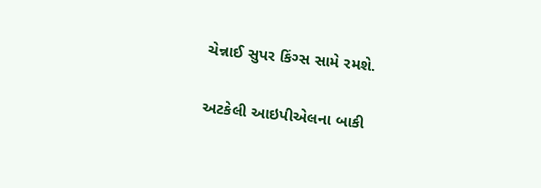ચેન્નાઈ સુપર કિંગ્સ સામે રમશે.

અટકેલી આઇપીએલના બાકી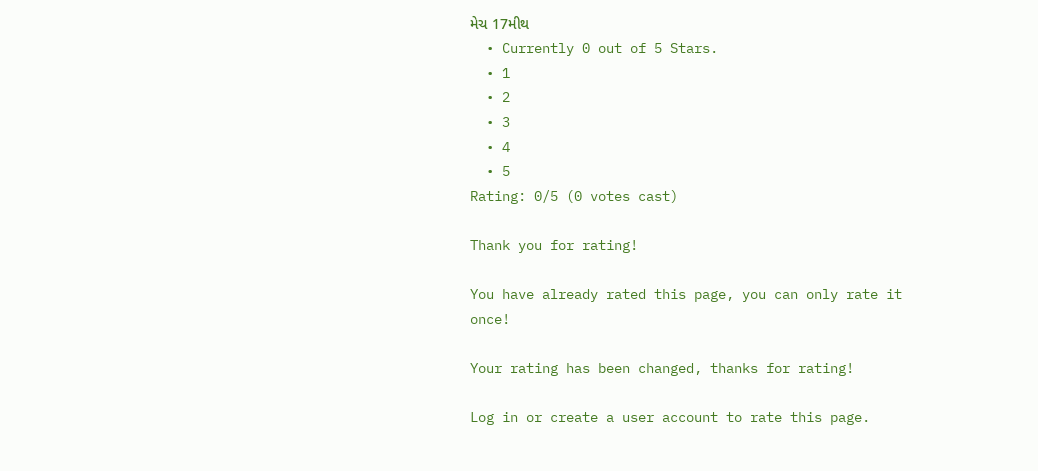મેચ 17મીથ
  • Currently 0 out of 5 Stars.
  • 1
  • 2
  • 3
  • 4
  • 5
Rating: 0/5 (0 votes cast)

Thank you for rating!

You have already rated this page, you can only rate it once!

Your rating has been changed, thanks for rating!

Log in or create a user account to rate this page.